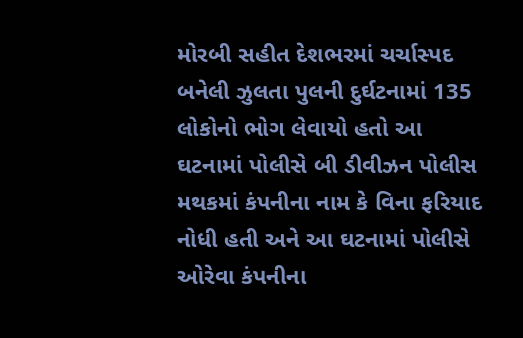મોરબી સહીત દેશભરમાં ચર્ચાસ્પદ બનેલી ઝુલતા પુલની દુર્ઘટનામાં 135 લોકોનો ભોગ લેવાયો હતો આ ઘટનામાં પોલીસે બી ડીવીઝન પોલીસ મથકમાં કંપનીના નામ કે વિના ફરિયાદ નોધી હતી અને આ ઘટનામાં પોલીસે ઓરેવા કંપનીના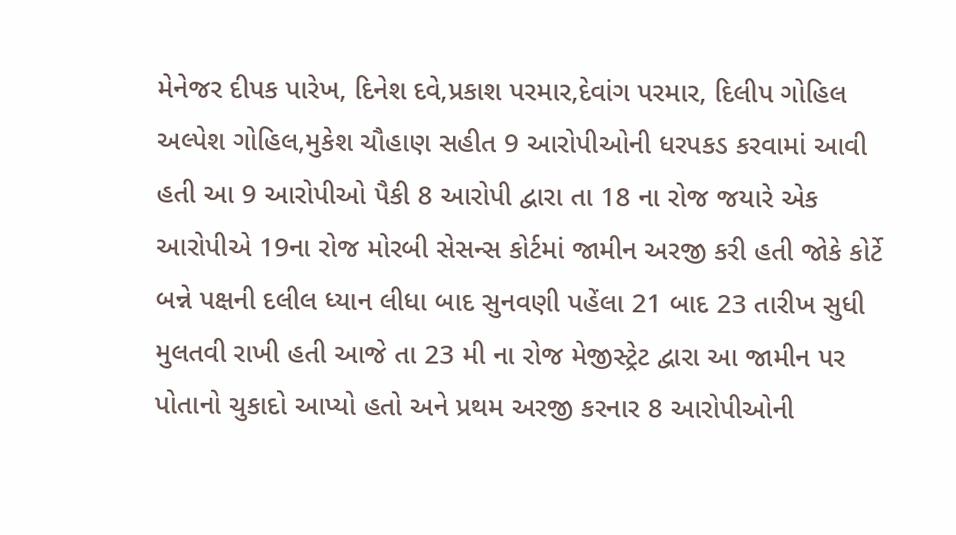મેનેજર દીપક પારેખ, દિનેશ દવે,પ્રકાશ પરમાર,દેવાંગ પરમાર, દિલીપ ગોહિલ અલ્પેશ ગોહિલ,મુકેશ ચૌહાણ સહીત 9 આરોપીઓની ધરપકડ કરવામાં આવી હતી આ 9 આરોપીઓ પૈકી 8 આરોપી દ્વારા તા 18 ના રોજ જયારે એક આરોપીએ 19ના રોજ મોરબી સેસન્સ કોર્ટમાં જામીન અરજી કરી હતી જોકે કોર્ટે બન્ને પક્ષની દલીલ ધ્યાન લીધા બાદ સુનવણી પહેંલા 21 બાદ 23 તારીખ સુધી મુલતવી રાખી હતી આજે તા 23 મી ના રોજ મેજીસ્ટ્રેટ દ્વારા આ જામીન પર પોતાનો ચુકાદો આપ્યો હતો અને પ્રથમ અરજી કરનાર 8 આરોપીઓની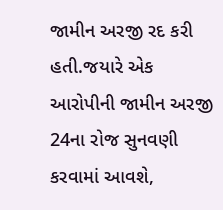જામીન અરજી રદ કરી હતી.જયારે એક આરોપીની જામીન અરજી 24ના રોજ સુનવણી કરવામાં આવશે,